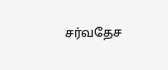சர்வதேச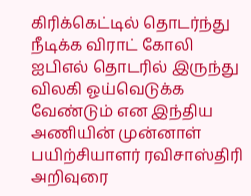கிரிக்கெட்டில் தொடர்ந்து நீடிக்க விராட் கோலி ஐபிஎல் தொடரில் இருந்து விலகி ஓய்வெடுக்க வேண்டும் என இந்திய அணியின் முன்னாள் பயிற்சியாளர் ரவிசாஸ்திரி அறிவுரை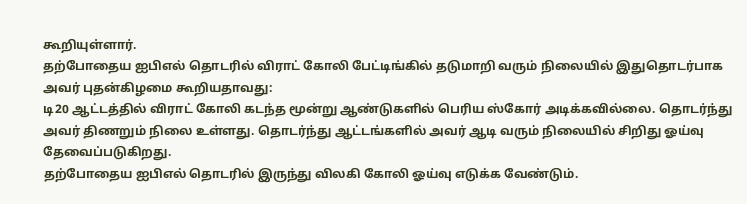கூறியுள்ளார்.
தற்போதைய ஐபிஎல் தொடரில் விராட் கோலி பேட்டிங்கில் தடுமாறி வரும் நிலையில் இதுதொடர்பாக அவர் புதன்கிழமை கூறியதாவது:
டி20 ஆட்டத்தில் விராட் கோலி கடந்த மூன்று ஆண்டுகளில் பெரிய ஸ்கோர் அடிக்கவில்லை. தொடர்ந்து அவர் திணறும் நிலை உள்ளது. தொடர்ந்து ஆட்டங்களில் அவர் ஆடி வரும் நிலையில் சிறிது ஓய்வு தேவைப்படுகிறது.
தற்போதைய ஐபிஎல் தொடரில் இருந்து விலகி கோலி ஓய்வு எடுக்க வேண்டும்.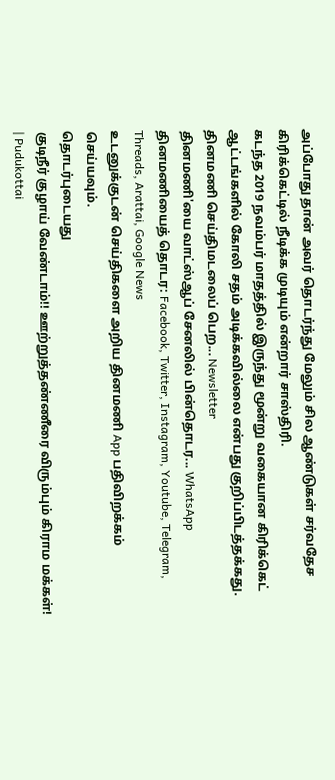அப்போது தான் அவர் தொடர்ந்து மேலும் சில ஆண்டுகள் சர்வதேச கிரிக்கெட்டில் நீடிக்க முடியும் என்றார் சாஸ்திரி.
கடந்த 2019 நவம்பர் மாதத்தில் இருந்து மூன்று வகையான கிரிக்கெட் ஆட்டங்களில் கோலி சதம் அடிக்கவில்லை என்பது குறிப்பிடத்தக்கது.
தினமணி செய்திமடலைப் பெற... Newsletter
தினமணி'யை வாட்ஸ்ஆப் சேனலில் பின்தொடர... WhatsApp
தினமணியைத் தொடர: Facebook, Twitter, Instagram, Youtube, Telegram, Threads, Arattai, Google News
உடனுக்குடன் செய்திகளை அறிய தினமணி App பதிவிறக்கம் செய்யவும்.
தொடர்புடையது
குடிநீர் குழாய் வேண்டாம்!! ஊற்றுத்தண்ணீரை விரும்பும் கிராம மக்கள்! | Pudukottai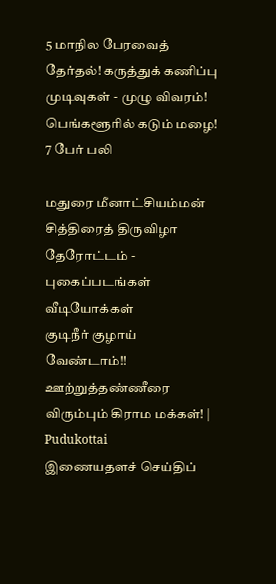5 மாநில பேரவைத் தேர்தல்! கருத்துக் கணிப்பு முடிவுகள் - முழு விவரம்!
பெங்களூரில் கடும் மழை! 7 பேர் பலி

மதுரை மீனாட்சியம்மன் சித்திரைத் திருவிழா தேரோட்டம் - புகைப்படங்கள்
வீடியோக்கள்
குடிநீர் குழாய் வேண்டாம்!! ஊற்றுத்தண்ணீரை விரும்பும் கிராம மக்கள்! | Pudukottai
இணையதளச் செய்திப்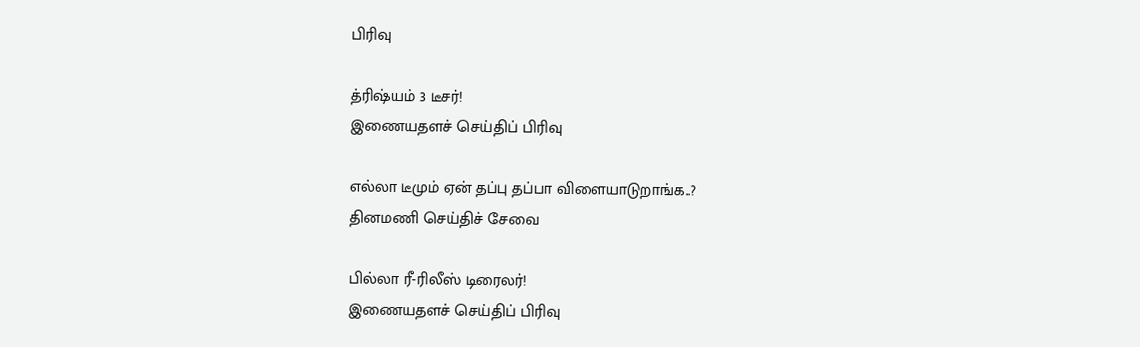பிரிவு

த்ரிஷ்யம் 3 டீசர்!
இணையதளச் செய்திப் பிரிவு

எல்லா டீமும் ஏன் தப்பு தப்பா விளையாடுறாங்க..?
தினமணி செய்திச் சேவை

பில்லா ரீ-ரிலீஸ் டிரைலர்!
இணையதளச் செய்திப் பிரிவு